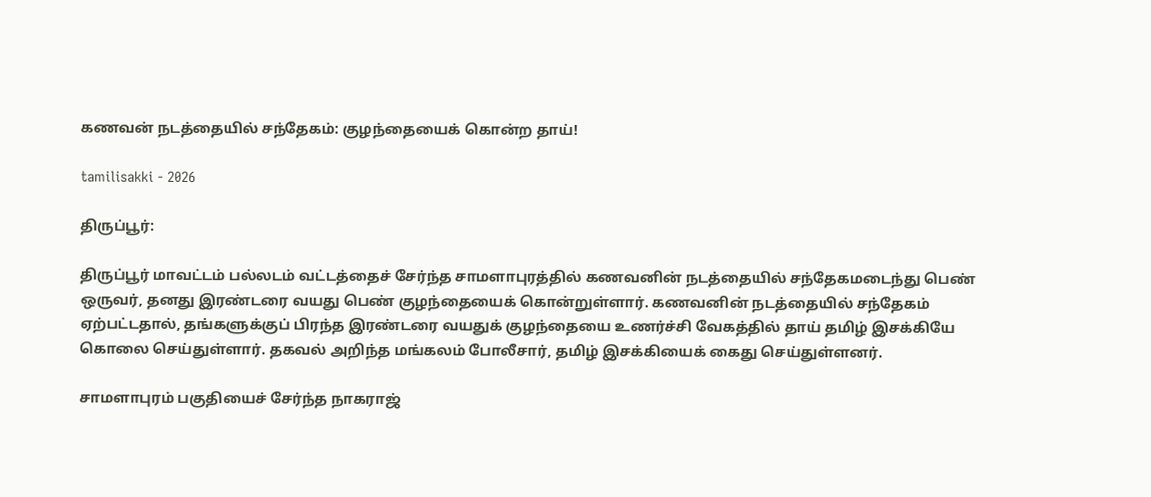கணவன் நடத்தையில் சந்தேகம்: குழந்தையைக் கொன்ற தாய்!

tamilisakki - 2026

திருப்பூர்:

திருப்பூர் மாவட்டம் பல்லடம் வட்டத்தைச் சேர்ந்த சாமளாபுரத்தில் கணவனின் நடத்தையில் சந்தேகமடைந்து பெண் ஒருவர், தனது இரண்டரை வயது பெண் குழந்தையைக் கொன்றுள்ளார். கணவனின் நடத்தையில் சந்தேகம் ஏற்பட்டதால், தங்களுக்குப் பிரந்த இரண்டரை வயதுக் குழந்தையை உணர்ச்சி வேகத்தில் தாய் தமிழ் இசக்கியே கொலை செய்துள்ளார். தகவல் அறிந்த மங்கலம் போலீசார், தமிழ் இசக்கியைக் கைது செய்துள்ளனர்.

சாமளாபுரம் பகுதியைச் சேர்ந்த நாகராஜ்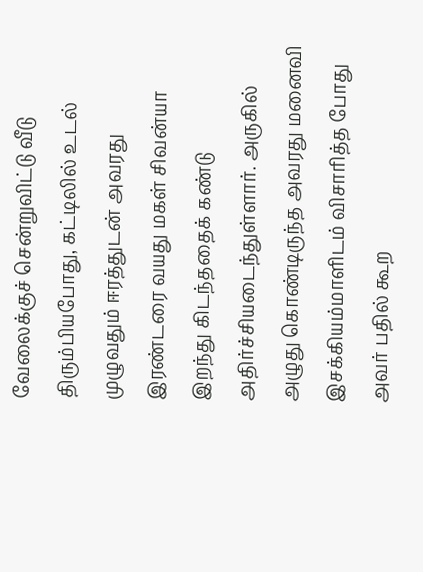வேலைக்குச் சென்றுவிட்டு வீடு திரும்பியபோது, கட்டிலில் உடல் முழுவதும் ஈரத்துடன் அவரது இரண்டரை வயது மகள் சிவன்யா இறந்து கிடந்ததைக் கண்டு அதிர்ச்சியடைந்துள்ளார். அருகில் அழுது கொண்டிருந்த அவரது மனைவி இசக்கியம்மாளிடம் விசாரித்த போது அவர் பதில் கூற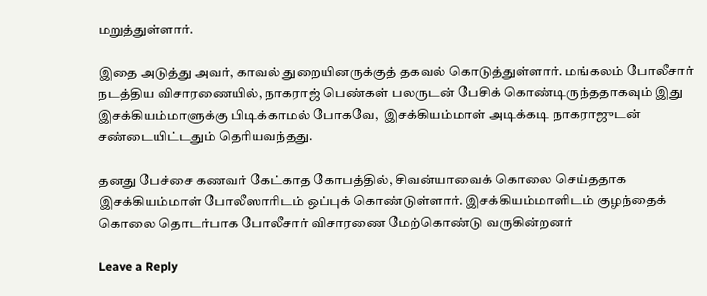மறுத்துள்ளார்.

இதை அடுத்து அவர், காவல் துறையினருக்குத் தகவல் கொடுத்துள்ளார். மங்கலம் போலீசார் நடத்திய விசாரணையில், நாகராஜ் பெண்கள் பலருடன் பேசிக் கொண்டிருந்ததாகவும் இது இசக்கியம்மாளுக்கு பிடிக்காமல் போகவே,  இசக்கியம்மாள் அடிக்கடி நாகராஜுடன் சண்டையிட்டதும் தெரியவந்தது.

தனது பேச்சை கணவர் கேட்காத கோபத்தில், சிவன்யாவைக் கொலை செய்ததாக இசக்கியம்மாள் போலீஸாரிடம் ஒப்புக் கொண்டுள்ளார். இசக்கியம்மாளிடம் குழந்தைக் கொலை தொடர்பாக போலீசார் விசாரணை மேற்கொண்டு வருகின்றனர்

Leave a Reply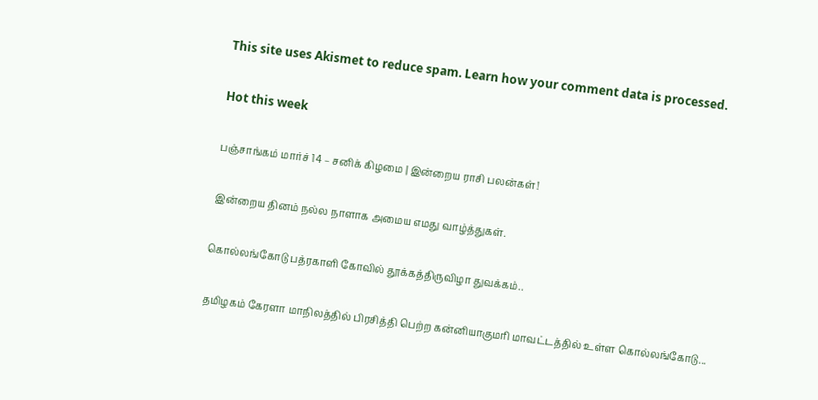This site uses Akismet to reduce spam. Learn how your comment data is processed.

Hot this week

பஞ்சாங்கம் மார்ச் 14 – சனிக் கிழமை | இன்றைய ராசி பலன்கள்!

இன்றைய தினம் நல்ல நாளாக அமைய எமது வாழ்த்துகள்.

கொல்லங்கோடு பத்ரகாளி கோவில் தூக்கத்திருவிழா துவக்கம்..

தமிழகம் கேரளா மாநிலத்தில் பிரசித்தி பெற்ற கன்னியாகுமரி மாவட்டத்தில் உள்ள கொல்லங்கோடு...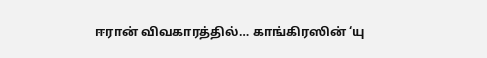ஈரான் விவகாரத்தில்… காங்கிரஸின் ‘யு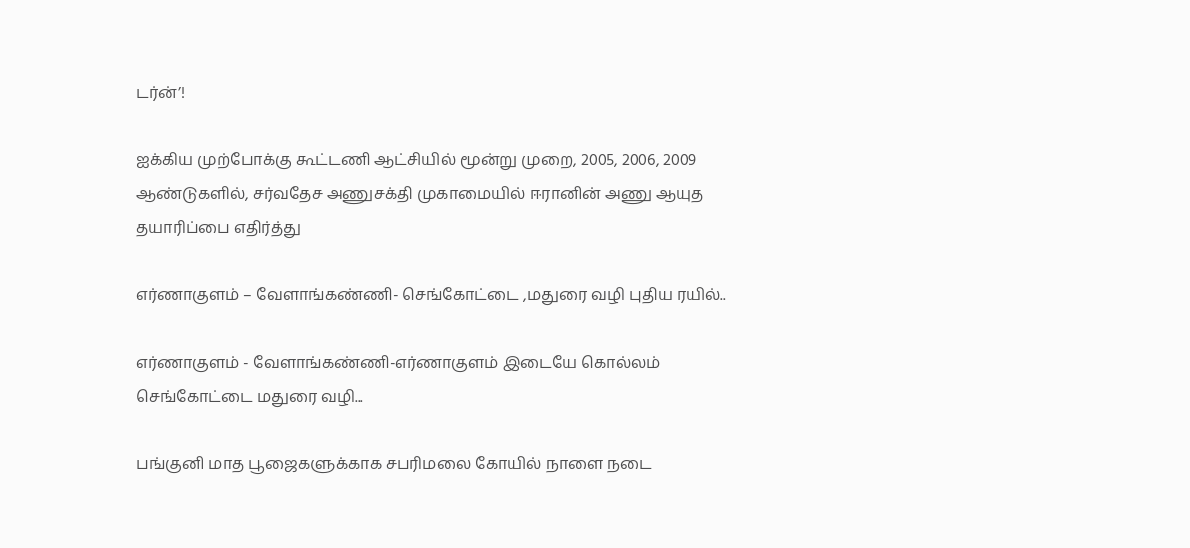டர்ன்’!

ஐக்கிய முற்போக்கு கூட்டணி ஆட்சியில் மூன்று முறை, 2005, 2006, 2009 ஆண்டுகளில், சர்வதேச அணுசக்தி முகாமையில் ஈரானின் அணு ஆயுத தயாரிப்பை எதிர்த்து

எர்ணாகுளம் – வேளாங்கண்ணி- செங்கோட்டை ,மதுரை வழி புதிய ரயில்..

எர்ணாகுளம் - வேளாங்கண்ணி-எர்ணாகுளம் இடையே கொல்லம் செங்கோட்டை மதுரை வழி...

பங்குனி மாத பூஜைகளுக்காக சபரிமலை கோயில் நாளை நடை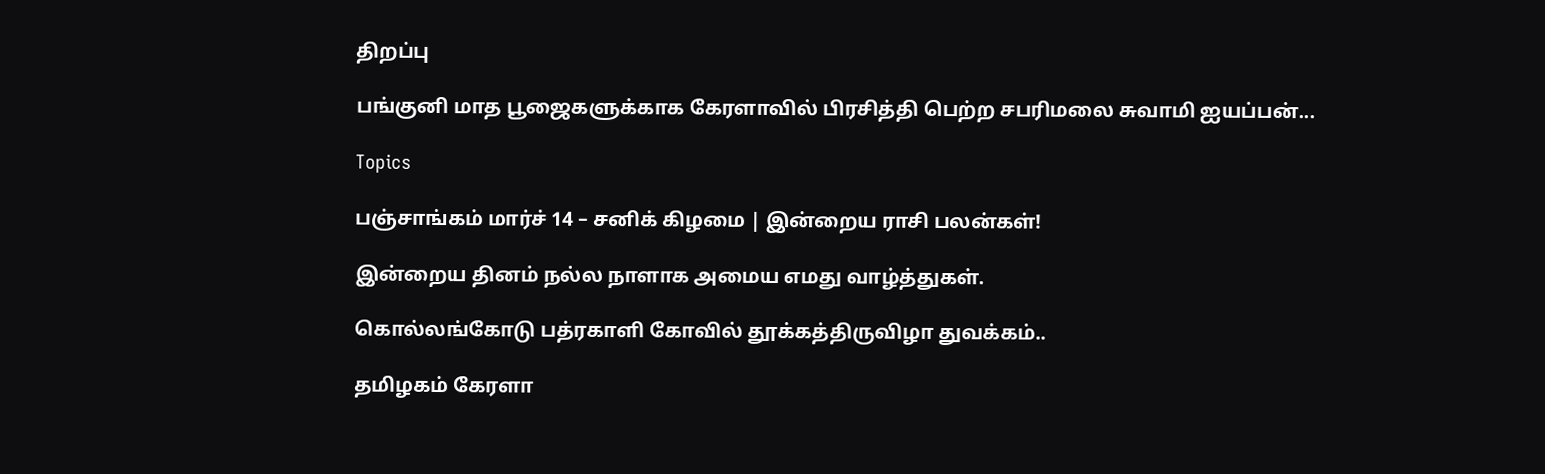திறப்பு

பங்குனி மாத பூஜைகளுக்காக கேரளாவில் பிரசித்தி பெற்ற சபரிமலை சுவாமி ஐயப்பன்...

Topics

பஞ்சாங்கம் மார்ச் 14 – சனிக் கிழமை | இன்றைய ராசி பலன்கள்!

இன்றைய தினம் நல்ல நாளாக அமைய எமது வாழ்த்துகள்.

கொல்லங்கோடு பத்ரகாளி கோவில் தூக்கத்திருவிழா துவக்கம்..

தமிழகம் கேரளா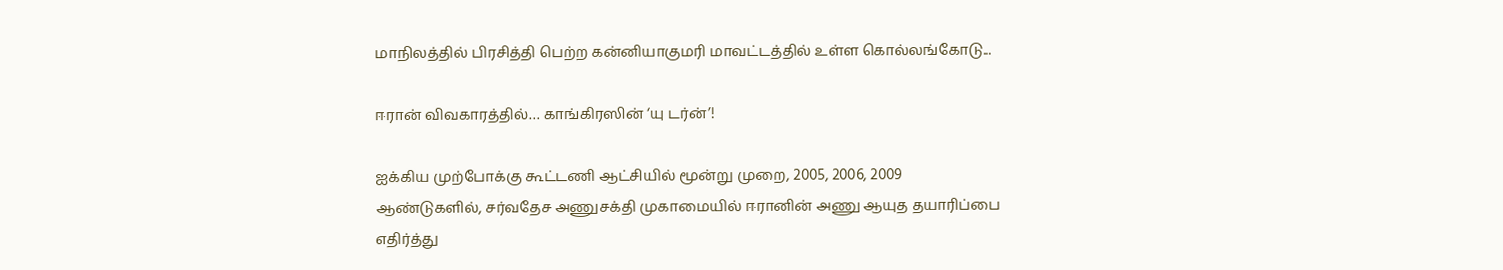மாநிலத்தில் பிரசித்தி பெற்ற கன்னியாகுமரி மாவட்டத்தில் உள்ள கொல்லங்கோடு...

ஈரான் விவகாரத்தில்… காங்கிரஸின் ‘யு டர்ன்’!

ஐக்கிய முற்போக்கு கூட்டணி ஆட்சியில் மூன்று முறை, 2005, 2006, 2009 ஆண்டுகளில், சர்வதேச அணுசக்தி முகாமையில் ஈரானின் அணு ஆயுத தயாரிப்பை எதிர்த்து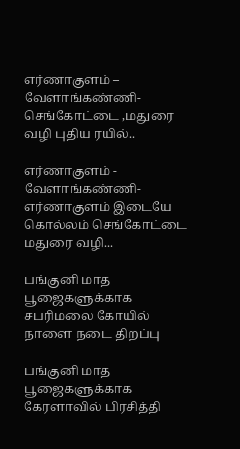எர்ணாகுளம் – வேளாங்கண்ணி- செங்கோட்டை ,மதுரை வழி புதிய ரயில்..

எர்ணாகுளம் - வேளாங்கண்ணி-எர்ணாகுளம் இடையே கொல்லம் செங்கோட்டை மதுரை வழி...

பங்குனி மாத பூஜைகளுக்காக சபரிமலை கோயில் நாளை நடை திறப்பு

பங்குனி மாத பூஜைகளுக்காக கேரளாவில் பிரசித்தி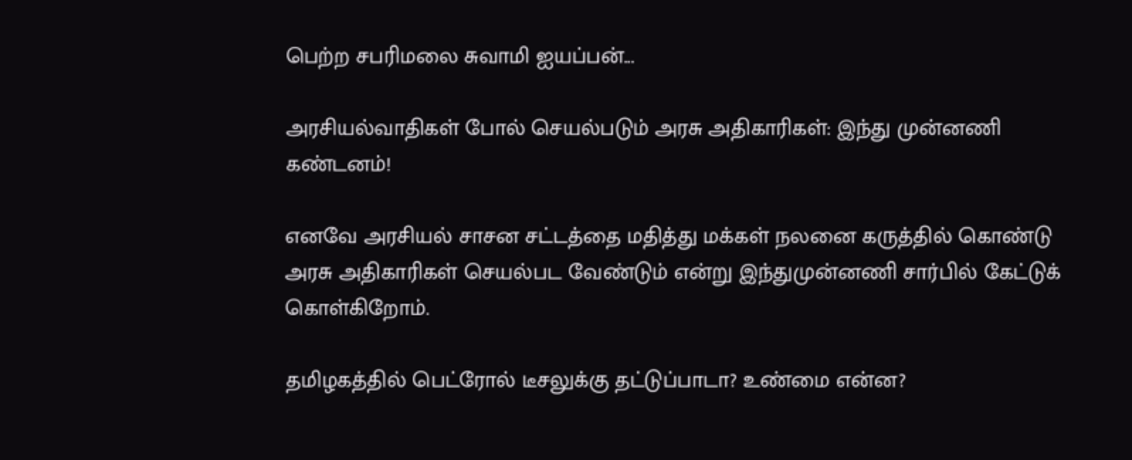பெற்ற சபரிமலை சுவாமி ஐயப்பன்...

அரசியல்வாதிகள் போல் செயல்படும் அரசு அதிகாரிகள்: இந்து முன்னணி கண்டனம்!

எனவே அரசியல் சாசன சட்டத்தை மதித்து மக்கள் நலனை கருத்தில் கொண்டு அரசு அதிகாரிகள் செயல்பட வேண்டும் என்று இந்துமுன்னணி சார்பில் கேட்டுக் கொள்கிறோம்.

தமிழகத்தில் பெட்ரோல் டீசலுக்கு தட்டுப்பாடா? உண்மை என்ன?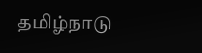தமிழ்நாடு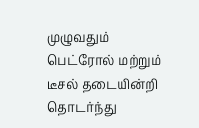முழுவதும் பெட்ரோல் மற்றும் டீசல் தடையின்றி தொடர்ந்து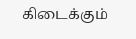கிடைக்கும்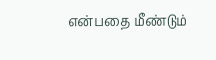என்பதை மீண்டும்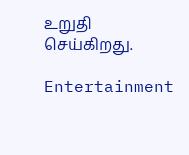உறுதி செய்கிறது.

Entertainment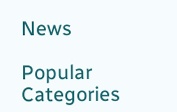News

Popular Categories